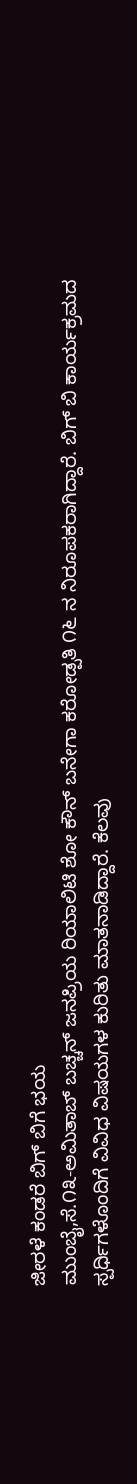ಜೀರಳೆ ಕಂಡರೆ ಬಿಗ್ ಬಿಗೆ ಭಯ
ಮುಂಬೈ,ಸೆ.೧೩-ಅಮಿತಾಬ್ ಬಚ್ಚನ್ ಜನಪ್ರಿಯ ರಿಯಾಲಿಟಿ ಶೋ ಕೌನ್ ಬನೇಗಾ ಕರೋಡ್ಪತಿ ೧೬ ನ ನಿರೂಪಕರಾಗಿದ್ದಾರೆ. ಬಿಗ್ ಬಿ ಕಾರ್ಯಕ್ರಮದ ಸ್ಪರ್ಧಿಗಳೊಂದಿಗೆ ವಿವಿಧ ವಿಷಯಗಳ ಕುರಿತು ಮಾತನಾಡಿದ್ದಾರೆ. ಕೆಲವು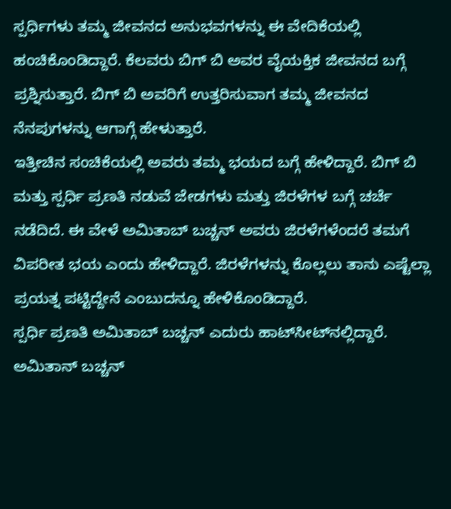ಸ್ಪರ್ಧಿಗಳು ತಮ್ಮ ಜೀವನದ ಅನುಭವಗಳನ್ನು ಈ ವೇದಿಕೆಯಲ್ಲಿ ಹಂಚಿಕೊಂಡಿದ್ದಾರೆ. ಕೆಲವರು ಬಿಗ್ ಬಿ ಅವರ ವೈಯಕ್ತಿಕ ಜೀವನದ ಬಗ್ಗೆ ಪ್ರಶ್ನಿಸುತ್ತಾರೆ. ಬಿಗ್ ಬಿ ಅವರಿಗೆ ಉತ್ತರಿಸುವಾಗ ತಮ್ಮ ಜೀವನದ ನೆನಪುಗಳನ್ನು ಆಗಾಗ್ಗೆ ಹೇಳುತ್ತಾರೆ.
ಇತ್ತೀಚಿನ ಸಂಚಿಕೆಯಲ್ಲಿ ಅವರು ತಮ್ಮ ಭಯದ ಬಗ್ಗೆ ಹೇಳಿದ್ದಾರೆ. ಬಿಗ್ ಬಿ ಮತ್ತು ಸ್ಪರ್ಧಿ ಪ್ರಣತಿ ನಡುವೆ ಜೇಡಗಳು ಮತ್ತು ಜಿರಳೆಗಳ ಬಗ್ಗೆ ಚರ್ಚೆ ನಡೆದಿದೆ. ಈ ವೇಳೆ ಅಮಿತಾಬ್ ಬಚ್ಚನ್ ಅವರು ಜಿರಳೆಗಳೆಂದರೆ ತಮಗೆ ವಿಪರೀತ ಭಯ ಎಂದು ಹೇಳಿದ್ದಾರೆ. ಜಿರಳೆಗಳನ್ನು ಕೊಲ್ಲಲು ತಾನು ಎಷ್ಟೆಲ್ಲಾ ಪ್ರಯತ್ನ ಪಟ್ಟಿದ್ದೇನೆ ಎಂಬುದನ್ನೂ ಹೇಳಿಕೊಂಡಿದ್ದಾರೆ.
ಸ್ಪರ್ಧಿ ಪ್ರಣತಿ ಅಮಿತಾಬ್ ಬಚ್ಚನ್ ಎದುರು ಹಾಟ್‌ಸೀಟ್‌ನಲ್ಲಿದ್ದಾರೆ. ಅಮಿತಾನ್ ಬಚ್ಚನ್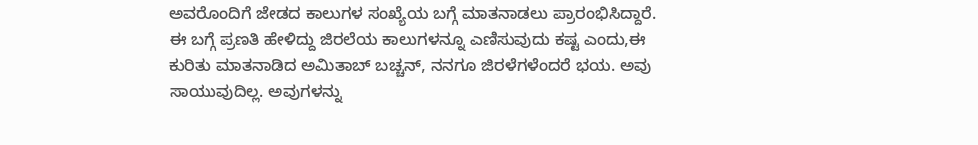ಅವರೊಂದಿಗೆ ಜೇಡದ ಕಾಲುಗಳ ಸಂಖ್ಯೆಯ ಬಗ್ಗೆ ಮಾತನಾಡಲು ಪ್ರಾರಂಭಿಸಿದ್ದಾರೆ. ಈ ಬಗ್ಗೆ ಪ್ರಣತಿ ಹೇಳಿದ್ದು ಜಿರಲೆಯ ಕಾಲುಗಳನ್ನೂ ಎಣಿಸುವುದು ಕಷ್ಟ ಎಂದು,ಈ ಕುರಿತು ಮಾತನಾಡಿದ ಅಮಿತಾಬ್ ಬಚ್ಚನ್, ನನಗೂ ಜಿರಳೆಗಳೆಂದರೆ ಭಯ. ಅವು ಸಾಯುವುದಿಲ್ಲ. ಅವುಗಳನ್ನು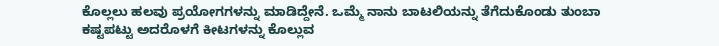ಕೊಲ್ಲಲು ಹಲವು ಪ್ರಯೋಗಗಳನ್ನು ಮಾಡಿದ್ದೇನೆ. ಒಮ್ಮೆ ನಾನು ಬಾಟಲಿಯನ್ನು ತೆಗೆದುಕೊಂಡು ತುಂಬಾ ಕಷ್ಟಪಟ್ಟು ಅದರೊಳಗೆ ಕೀಟಗಳನ್ನು ಕೊಲ್ಲುವ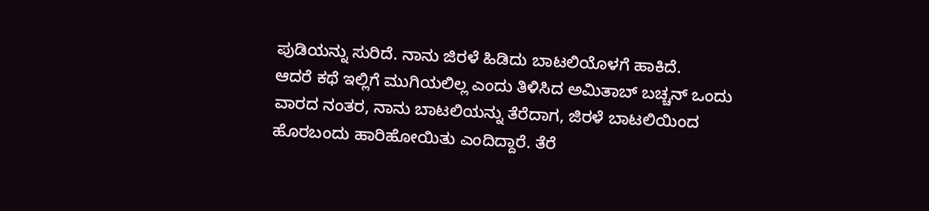ಪುಡಿಯನ್ನು ಸುರಿದೆ. ನಾನು ಜಿರಳೆ ಹಿಡಿದು ಬಾಟಲಿಯೊಳಗೆ ಹಾಕಿದೆ.
ಆದರೆ ಕಥೆ ಇಲ್ಲಿಗೆ ಮುಗಿಯಲಿಲ್ಲ ಎಂದು ತಿಳಿಸಿದ ಅಮಿತಾಬ್ ಬಚ್ಚನ್ ಒಂದು ವಾರದ ನಂತರ, ನಾನು ಬಾಟಲಿಯನ್ನು ತೆರೆದಾಗ, ಜಿರಳೆ ಬಾಟಲಿಯಿಂದ ಹೊರಬಂದು ಹಾರಿಹೋಯಿತು ಎಂದಿದ್ದಾರೆ. ತೆರೆ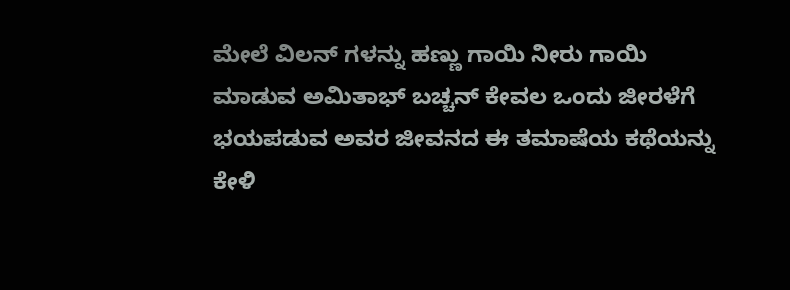ಮೇಲೆ ವಿಲನ್ ಗಳನ್ನು ಹಣ್ಣು ಗಾಯಿ ನೀರು ಗಾಯಿ ಮಾಡುವ ಅಮಿತಾಭ್ ಬಚ್ಚನ್ ಕೇವಲ ಒಂದು ಜೀರಳೆಗೆ ಭಯಪಡುವ ಅವರ ಜೀವನದ ಈ ತಮಾಷೆಯ ಕಥೆಯನ್ನು ಕೇಳಿ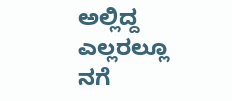ಅಲ್ಲಿದ್ದ ಎಲ್ಲರಲ್ಲೂ ನಗೆ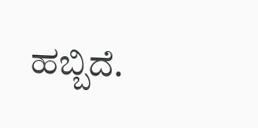ಹಬ್ಬಿದೆ.